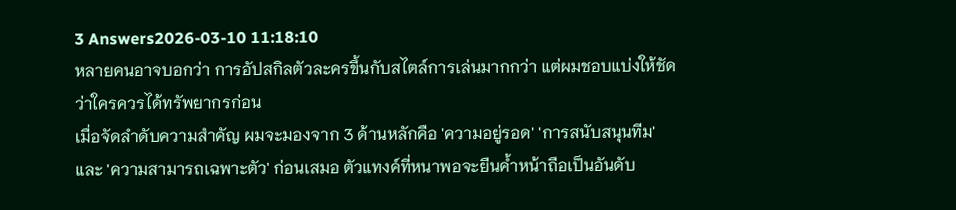3 Answers2026-03-10 11:18:10
หลายคนอาจบอกว่า การอัปสกิลตัวละครขึ้นกับสไตล์การเล่นมากกว่า แต่ผมชอบแบ่งให้ชัดว่าใครควรได้ทรัพยากรก่อน
เมื่อจัดลำดับความสำคัญ ผมจะมองจาก 3 ด้านหลักคือ 'ความอยู่รอด' 'การสนับสนุนทีม' และ 'ความสามารถเฉพาะตัว' ก่อนเสมอ ตัวแทงค์ที่หนาพอจะยืนค้ำหน้าถือเป็นอันดับ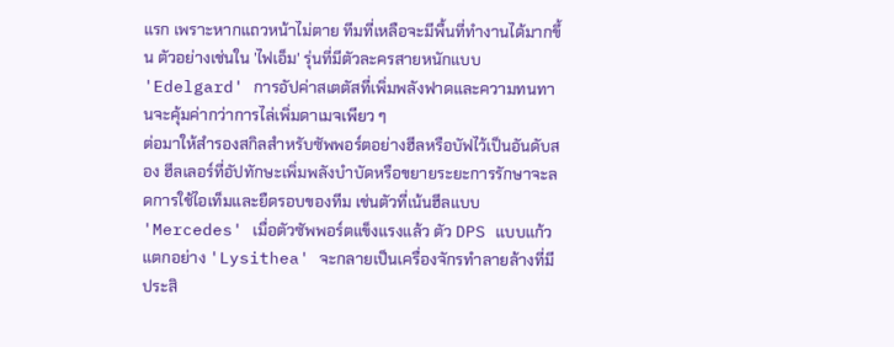แรก เพราะหากแถวหน้าไม่ตาย ทีมที่เหลือจะมีพื้นที่ทำงานได้มากขึ้น ตัวอย่างเช่นใน 'ไฟเอ็ม' รุ่นที่มีตัวละครสายหนักแบบ 'Edelgard' การอัปค่าสเตตัสที่เพิ่มพลังฟาดและความทนทานจะคุ้มค่ากว่าการไล่เพิ่มดาเมจเพียว ๆ
ต่อมาให้สำรองสกิลสำหรับซัพพอร์ตอย่างฮีลหรือบัฟไว้เป็นอันดับสอง ฮีลเลอร์ที่อัปทักษะเพิ่มพลังบำบัดหรือขยายระยะการรักษาจะลดการใช้ไอเท็มและยืดรอบของทีม เช่นตัวที่เน้นฮีลแบบ 'Mercedes' เมื่อตัวซัพพอร์ตแข็งแรงแล้ว ตัว DPS แบบแก้วแตกอย่าง 'Lysithea' จะกลายเป็นเครื่องจักรทำลายล้างที่มีประสิ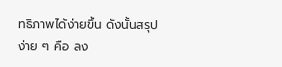ทธิภาพได้ง่ายขึ้น ดังนั้นสรุปง่าย ๆ คือ ลง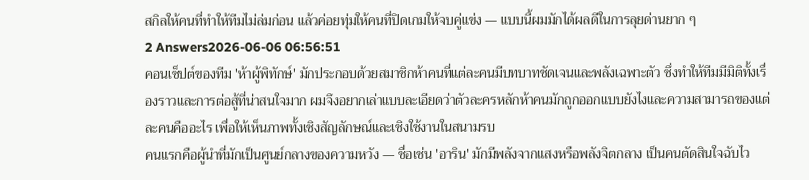สกิลให้คนที่ทำให้ทีมไม่ล่มก่อน แล้วค่อยทุ่มให้คนที่ปิดเกมให้จบคู่แข่ง — แบบนี้ผมมักได้ผลดีในการลุยด่านยาก ๆ
2 Answers2026-06-06 06:56:51
คอนเซ็ปต์ของทีม 'ห้าผู้พิทักษ์' มักประกอบด้วยสมาชิกห้าคนที่แต่ละคนมีบทบาทชัดเจนและพลังเฉพาะตัว ซึ่งทำให้ทีมมีมิติทั้งเรื่องราวและการต่อสู้ที่น่าสนใจมาก ผมจึงอยากเล่าแบบละเอียดว่าตัวละครหลักห้าคนมักถูกออกแบบยังไงและความสามารถของแต่ละคนคืออะไร เพื่อให้เห็นภาพทั้งเชิงสัญลักษณ์และเชิงใช้งานในสนามรบ
คนแรกคือผู้นำที่มักเป็นศูนย์กลางของความหวัง — ชื่อเช่น 'อาริน' มักมีพลังจากแสงหรือพลังจิตกลาง เป็นคนตัดสินใจฉับไว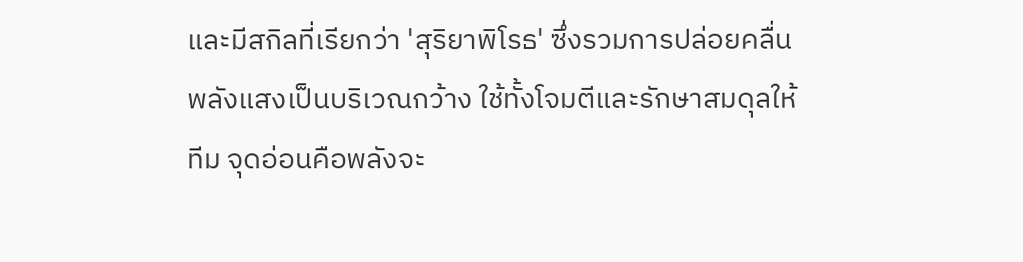และมีสกิลที่เรียกว่า 'สุริยาพิโรธ' ซึ่งรวมการปล่อยคลื่นพลังแสงเป็นบริเวณกว้าง ใช้ทั้งโจมตีและรักษาสมดุลให้ทีม จุดอ่อนคือพลังจะ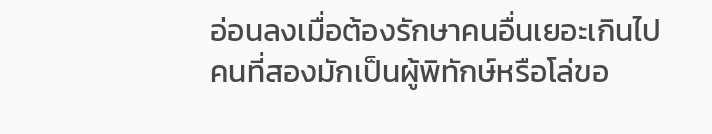อ่อนลงเมื่อต้องรักษาคนอื่นเยอะเกินไป
คนที่สองมักเป็นผู้พิทักษ์หรือโล่ขอ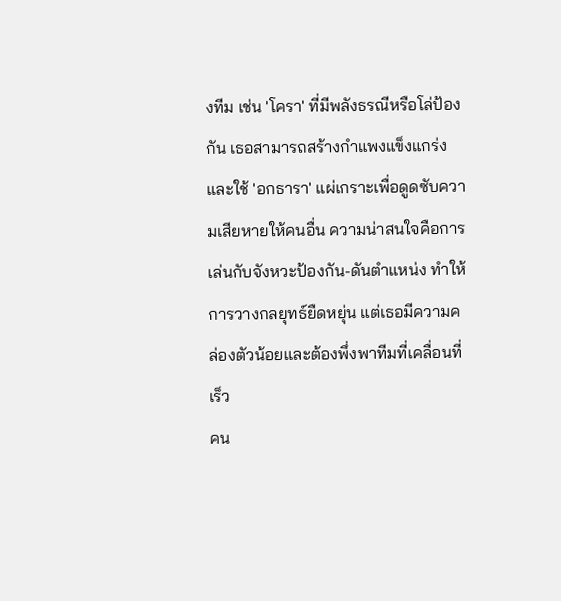งทีม เช่น 'โครา' ที่มีพลังธรณีหรือโล่ป้องกัน เธอสามารถสร้างกำแพงแข็งแกร่งและใช้ 'อกธารา' แผ่เกราะเพื่อดูดซับความเสียหายให้คนอื่น ความน่าสนใจคือการเล่นกับจังหวะป้องกัน-ดันตำแหน่ง ทำให้การวางกลยุทธ์ยืดหยุ่น แต่เธอมีความคล่องตัวน้อยและต้องพึ่งพาทีมที่เคลื่อนที่เร็ว
คน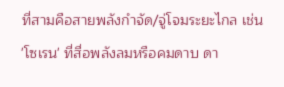ที่สามคือสายพลังกำจัด/จู่โจมระยะไกล เช่น 'โซเรน' ที่สื่อพลังลมหรือคมดาบ ดา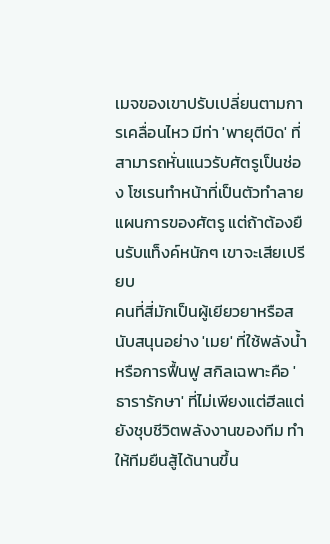เมจของเขาปรับเปลี่ยนตามการเคลื่อนไหว มีท่า 'พายุตีบิด' ที่สามารถหั่นแนวรับศัตรูเป็นช่อง โซเรนทำหน้าที่เป็นตัวทำลายแผนการของศัตรู แต่ถ้าต้องยืนรับแท็งค์หนักๆ เขาจะเสียเปรียบ
คนที่สี่มักเป็นผู้เยียวยาหรือสนับสนุนอย่าง 'เมย' ที่ใช้พลังน้ำหรือการฟื้นฟู สกิลเฉพาะคือ 'ธารารักษา' ที่ไม่เพียงแต่ฮีลแต่ยังชุบชีวิตพลังงานของทีม ทำให้ทีมยืนสู้ได้นานขึ้น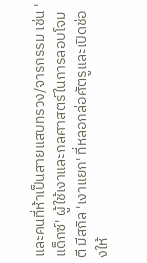และคนที่ห้าเป็นสายแสบทรวง/จารกรรม เช่น 'แด็กซ์' ผู้ใช้เงาและกลศาสตร์ในการลอบโจมตี มีสกิล 'เงาแยก' ที่หลอกล่อศัตรูและเปิดช่องให้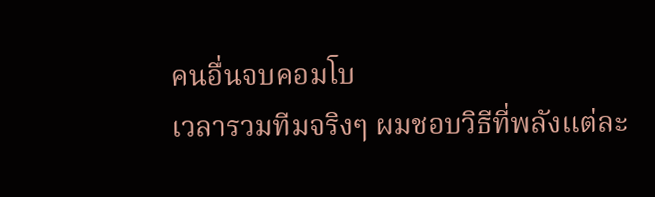คนอื่นจบคอมโบ
เวลารวมทีมจริงๆ ผมชอบวิธีที่พลังแต่ละ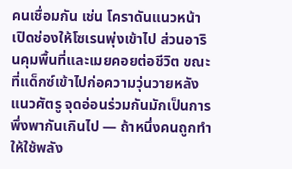คนเชื่อมกัน เช่น โคราดันแนวหน้า เปิดช่องให้โซเรนพุ่งเข้าไป ส่วนอารินคุมพื้นที่และเมยคอยต่อชีวิต ขณะที่แด็กซ์เข้าไปก่อความวุ่นวายหลังแนวศัตรู จุดอ่อนร่วมกันมักเป็นการพึ่งพากันเกินไป — ถ้าหนึ่งคนถูกทำให้ใช้พลัง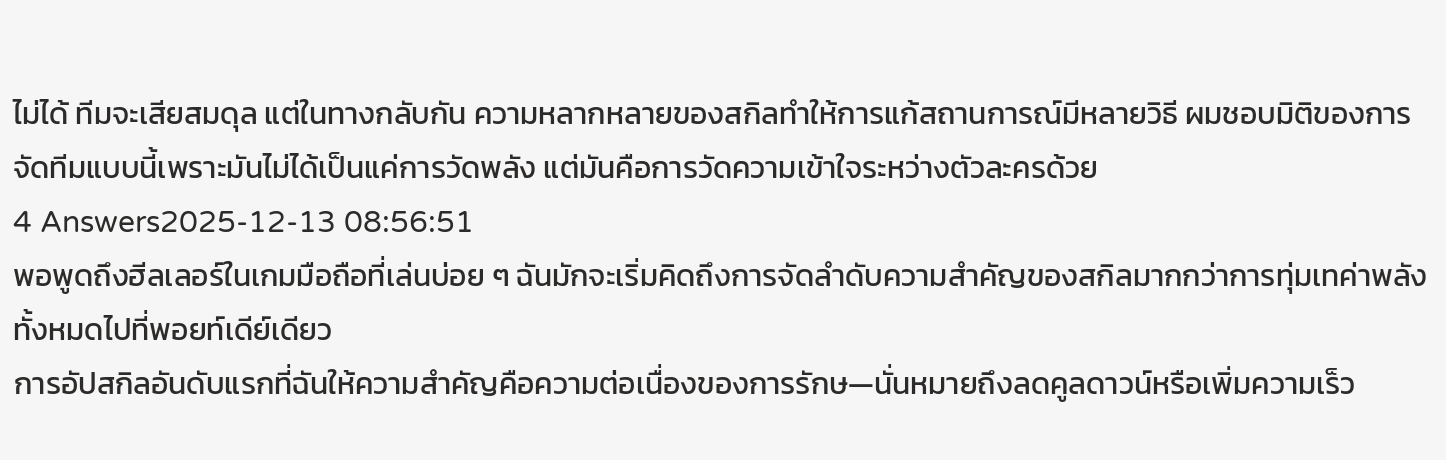ไม่ได้ ทีมจะเสียสมดุล แต่ในทางกลับกัน ความหลากหลายของสกิลทำให้การแก้สถานการณ์มีหลายวิธี ผมชอบมิติของการจัดทีมแบบนี้เพราะมันไม่ได้เป็นแค่การวัดพลัง แต่มันคือการวัดความเข้าใจระหว่างตัวละครด้วย
4 Answers2025-12-13 08:56:51
พอพูดถึงฮีลเลอร์ในเกมมือถือที่เล่นบ่อย ๆ ฉันมักจะเริ่มคิดถึงการจัดลำดับความสำคัญของสกิลมากกว่าการทุ่มเทค่าพลังทั้งหมดไปที่พอยท์เดีย์เดียว
การอัปสกิลอันดับแรกที่ฉันให้ความสำคัญคือความต่อเนื่องของการรักษ—นั่นหมายถึงลดคูลดาวน์หรือเพิ่มความเร็ว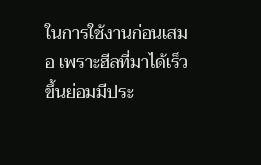ในการใช้งานก่อนเสมอ เพราะฮีลที่มาได้เร็วขึ้นย่อมมีประ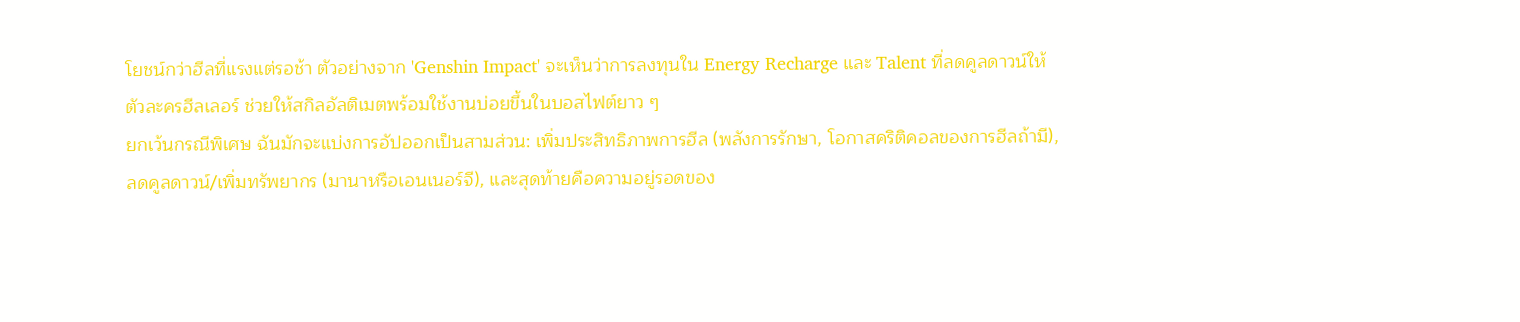โยชน์กว่าฮีลที่แรงแต่รอช้า ตัวอย่างจาก 'Genshin Impact' จะเห็นว่าการลงทุนใน Energy Recharge และ Talent ที่ลดคูลดาวน์ให้ตัวละครฮีลเลอร์ ช่วยให้สกิลอัลติเมตพร้อมใช้งานบ่อยขึ้นในบอสไฟต์ยาว ๆ
ยกเว้นกรณีพิเศษ ฉันมักจะแบ่งการอัปออกเป็นสามส่วน: เพิ่มประสิทธิภาพการฮีล (พลังการรักษา, โอกาสคริติคอลของการฮีลถ้ามี), ลดคูลดาวน์/เพิ่มทรัพยากร (มานาหรือเอนเนอร์จี), และสุดท้ายคือความอยู่รอดของ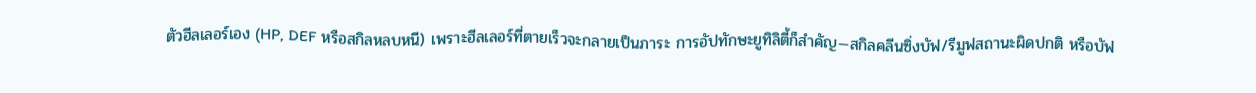ตัวฮีลเลอร์เอง (HP, DEF หรือสกิลหลบหนี) เพราะฮีลเลอร์ที่ตายเร็วจะกลายเป็นภาระ การอัปทักษะยูทิลิตี้ก็สำคัญ—สกิลคลีนซิ่งบัฟ/รีมูฟสถานะผิดปกติ หรือบัฟ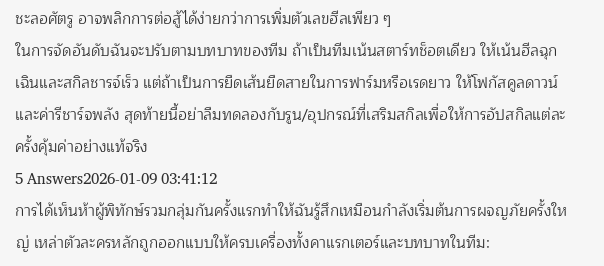ชะลอศัตรู อาจพลิกการต่อสู้ได้ง่ายกว่าการเพิ่มตัวเลขฮีลเพียว ๆ
ในการจัดอันดับฉันจะปรับตามบทบาทของทีม ถ้าเป็นทีมเน้นสตาร์ทช็อตเดียว ให้เน้นฮีลฉุกเฉินและสกิลชารจ์เร็ว แต่ถ้าเป็นการยืดเส้นยืดสายในการฟาร์มหรือเรดยาว ให้โฟกัสคูลดาวน์และค่ารีชาร์จพลัง สุดท้ายนี้อย่าลืมทดลองกับรูน/อุปกรณ์ที่เสริมสกิลเพื่อให้การอัปสกิลแต่ละครั้งคุ้มค่าอย่างแท้จริง
5 Answers2026-01-09 03:41:12
การได้เห็นห้าผู้พิทักษ์รวมกลุ่มกันครั้งแรกทำให้ฉันรู้สึกเหมือนกำลังเริ่มต้นการผจญภัยครั้งใหญ่ เหล่าตัวละครหลักถูกออกแบบให้ครบเครื่องทั้งคาแรกเตอร์และบทบาทในทีม: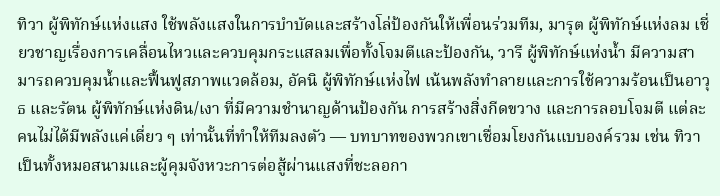ทิวา ผู้พิทักษ์แห่งแสง ใช้พลังแสงในการบำบัดและสร้างโล่ป้องกันให้เพื่อนร่วมทีม, มารุต ผู้พิทักษ์แห่งลม เชี่ยวชาญเรื่องการเคลื่อนไหวและควบคุมกระแสลมเพื่อทั้งโจมตีและป้องกัน, วารี ผู้พิทักษ์แห่งน้ำ มีความสามารถควบคุมน้ำและฟื้นฟูสภาพแวดล้อม, อัคนิ ผู้พิทักษ์แห่งไฟ เน้นพลังทำลายและการใช้ความร้อนเป็นอาวุธ และรัตน ผู้พิทักษ์แห่งดิน/เงา ที่มีความชำนาญด้านป้องกัน การสร้างสิ่งกีดขวาง และการลอบโจมตี แต่ละคนไม่ได้มีพลังแค่เดี่ยว ๆ เท่านั้นที่ทำให้ทีมลงตัว — บทบาทของพวกเขาเชื่อมโยงกันแบบองค์รวม เช่น ทิวาเป็นทั้งหมอสนามและผู้คุมจังหวะการต่อสู้ผ่านแสงที่ชะลอกา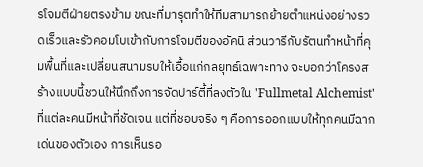รโจมตีฝ่ายตรงข้าม ขณะที่มารุตทำให้ทีมสามารถย้ายตำแหน่งอย่างรวดเร็วและรัวคอมโบเข้ากับการโจมตีของอัคนิ ส่วนวารีกับรัตนทำหน้าที่คุมพื้นที่และเปลี่ยนสนามรบให้เอื้อแก่กลยุทธ์เฉพาะทาง จะบอกว่าโครงสร้างแบบนี้ชวนให้นึกถึงการจัดปาร์ตี้ที่ลงตัวใน 'Fullmetal Alchemist' ที่แต่ละคนมีหน้าที่ชัดเจน แต่ที่ชอบจริง ๆ คือการออกแบบให้ทุกคนมีฉากเด่นของตัวเอง การเห็นรอ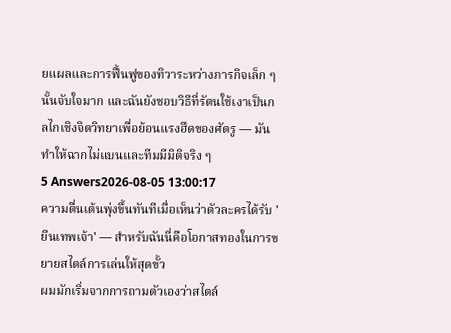ยแผลและการฟื้นฟูของทิวาระหว่างภารกิจเล็ก ๆ นั้นจับใจมาก และฉันยังชอบวิธีที่รัตนใช้เงาเป็นกลไกเชิงจิตวิทยาเพื่อย้อนแรงฮึดของศัตรู — มันทำให้ฉากไม่แบนและทีมมีมิติจริง ๆ
5 Answers2026-08-05 13:00:17
ความตื่นเต้นพุ่งขึ้นทันทีเมื่อเห็นว่าตัวละครได้รับ 'ยีนเทพเจ้า' — สำหรับฉันนี่คือโอกาสทองในการขยายสไตล์การเล่นให้สุดขั้ว
ผมมักเริ่มจากการถามตัวเองว่าสไตล์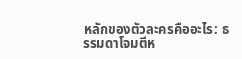หลักของตัวละครคืออะไร: ธรรมดาโจมตีห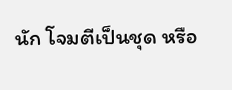นัก โจมตีเป็นชุด หรือ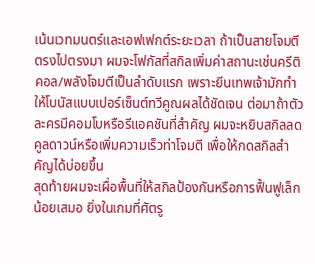เน้นเวทมนตร์และเอฟเฟกต์ระยะเวลา ถ้าเป็นสายโจมตีตรงไปตรงมา ผมจะโฟกัสที่สกิลเพิ่มค่าสถานะเช่นครีติคอล/พลังโจมตีเป็นลำดับแรก เพราะยีนเทพเจ้ามักทำให้โบนัสแบบเปอร์เซ็นต์ทวีคูณผลได้ชัดเจน ต่อมาถ้าตัวละครมีคอมโบหรือรีแอคชันที่สำคัญ ผมจะหยิบสกิลลดคูลดาวน์หรือเพิ่มความเร็วท่าโจมตี เพื่อให้กดสกิลสำคัญได้บ่อยขึ้น
สุดท้ายผมจะเผื่อพื้นที่ให้สกิลป้องกันหรือการฟื้นฟูเล็กน้อยเสมอ ยิ่งในเกมที่ศัตรู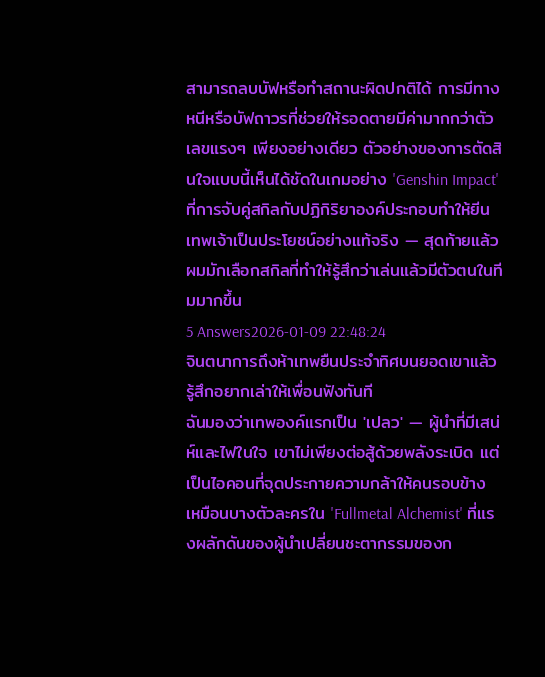สามารถลบบัฟหรือทำสถานะผิดปกติได้ การมีทางหนีหรือบัฟถาวรที่ช่วยให้รอดตายมีค่ามากกว่าตัวเลขแรงๆ เพียงอย่างเดียว ตัวอย่างของการตัดสินใจแบบนี้เห็นได้ชัดในเกมอย่าง 'Genshin Impact' ที่การจับคู่สกิลกับปฏิกิริยาองค์ประกอบทำให้ยีนเทพเจ้าเป็นประโยชน์อย่างแท้จริง — สุดท้ายแล้วผมมักเลือกสกิลที่ทำให้รู้สึกว่าเล่นแล้วมีตัวตนในทีมมากขึ้น
5 Answers2026-01-09 22:48:24
จินตนาการถึงห้าเทพยืนประจำทิศบนยอดเขาแล้วรู้สึกอยากเล่าให้เพื่อนฟังทันที
ฉันมองว่าเทพองค์แรกเป็น 'เปลว' — ผู้นำที่มีเสน่ห์และไฟในใจ เขาไม่เพียงต่อสู้ด้วยพลังระเบิด แต่เป็นไอคอนที่จุดประกายความกล้าให้คนรอบข้าง เหมือนบางตัวละครใน 'Fullmetal Alchemist' ที่แรงผลักดันของผู้นำเปลี่ยนชะตากรรมของก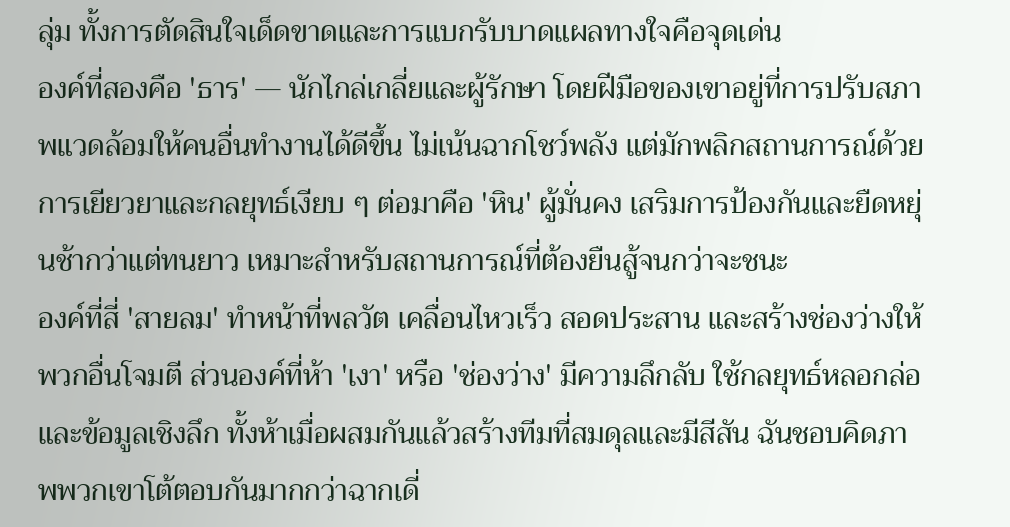ลุ่ม ทั้งการตัดสินใจเด็ดขาดและการแบกรับบาดแผลทางใจคือจุดเด่น
องค์ที่สองคือ 'ธาร' — นักไกล่เกลี่ยและผู้รักษา โดยฝีมือของเขาอยู่ที่การปรับสภาพแวดล้อมให้คนอื่นทำงานได้ดีขึ้น ไม่เน้นฉากโชว์พลัง แต่มักพลิกสถานการณ์ด้วยการเยียวยาและกลยุทธ์เงียบ ๆ ต่อมาคือ 'หิน' ผู้มั่นคง เสริมการป้องกันและยืดหยุ่นช้ากว่าแต่ทนยาว เหมาะสำหรับสถานการณ์ที่ต้องยืนสู้จนกว่าจะชนะ
องค์ที่สี่ 'สายลม' ทำหน้าที่พลวัต เคลื่อนไหวเร็ว สอดประสาน และสร้างช่องว่างให้พวกอื่นโจมตี ส่วนองค์ที่ห้า 'เงา' หรือ 'ช่องว่าง' มีความลึกลับ ใช้กลยุทธ์หลอกล่อและข้อมูลเชิงลึก ทั้งห้าเมื่อผสมกันแล้วสร้างทีมที่สมดุลและมีสีสัน ฉันชอบคิดภาพพวกเขาโต้ตอบกันมากกว่าฉากเดี่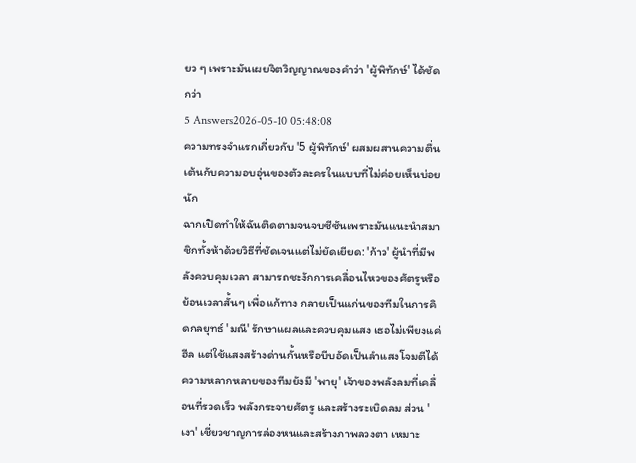ยว ๆ เพราะมันเผยจิตวิญญาณของคำว่า 'ผู้พิทักษ์' ได้ชัดกว่า
5 Answers2026-05-10 05:48:08
ความทรงจำแรกเกี่ยวกับ '5 ผู้พิทักษ์' ผสมผสานความตื่นเต้นกับความอบอุ่นของตัวละครในแบบที่ไม่ค่อยเห็นบ่อยนัก
ฉากเปิดทำให้ฉันติดตามจนจบซีซันเพราะมันแนะนำสมาชิกทั้งห้าด้วยวิธีที่ชัดเจนแต่ไม่ยัดเยียด: 'ก้าว' ผู้นำที่มีพลังควบคุมเวลา สามารถชะงักการเคลื่อนไหวของศัตรูหรือย้อนเวลาสั้นๆ เพื่อแก้ทาง กลายเป็นแก่นของทีมในการคิดกลยุทธ์ 'มณี' รักษาแผลและควบคุมแสง เธอไม่เพียงแค่ฮีล แต่ใช้แสงสร้างด่านกั้นหรือบีบอัดเป็นลำแสงโจมตีได้
ความหลากหลายของทีมยังมี 'พายุ' เจ้าของพลังลมที่เคลื่อนที่รวดเร็ว พลังกระจายศัตรู และสร้างระเบิดลม ส่วน 'เงา' เชี่ยวชาญการล่องหนและสร้างภาพลวงตา เหมาะ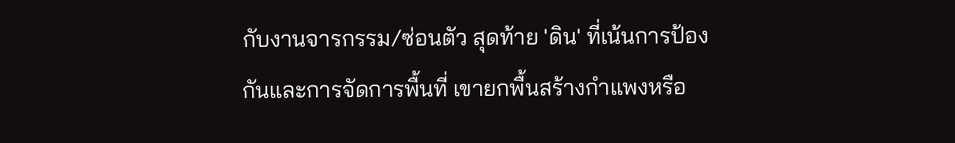กับงานจารกรรม/ซ่อนตัว สุดท้าย 'ดิน' ที่เน้นการป้องกันและการจัดการพื้นที่ เขายกพื้นสร้างกำแพงหรือ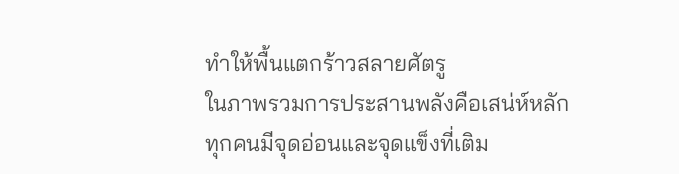ทำให้พื้นแตกร้าวสลายศัตรู
ในภาพรวมการประสานพลังคือเสน่ห์หลัก ทุกคนมีจุดอ่อนและจุดแข็งที่เติม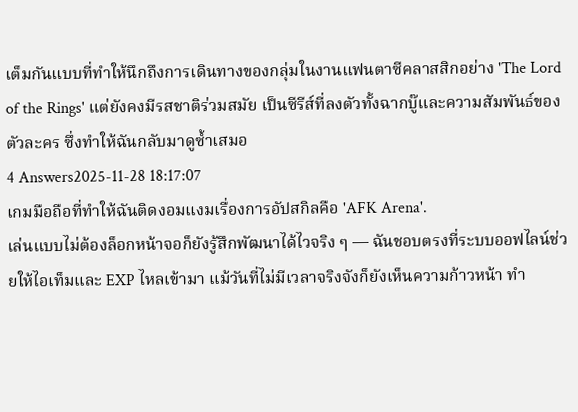เต็มกันแบบที่ทำให้นึกถึงการเดินทางของกลุ่มในงานแฟนตาซีคลาสสิกอย่าง 'The Lord of the Rings' แต่ยังคงมีรสชาติร่วมสมัย เป็นซีรีส์ที่ลงตัวทั้งฉากบู๊และความสัมพันธ์ของตัวละคร ซึ่งทำให้ฉันกลับมาดูซ้ำเสมอ
4 Answers2025-11-28 18:17:07
เกมมือถือที่ทำให้ฉันติดงอมแงมเรื่องการอัปสกิลคือ 'AFK Arena'.
เล่นแบบไม่ต้องล็อกหน้าจอก็ยังรู้สึกพัฒนาได้ไวจริง ๆ — ฉันชอบตรงที่ระบบออฟไลน์ช่วยให้ไอเท็มและ EXP ไหลเข้ามา แม้วันที่ไม่มีเวลาจริงจังก็ยังเห็นความก้าวหน้า ทำ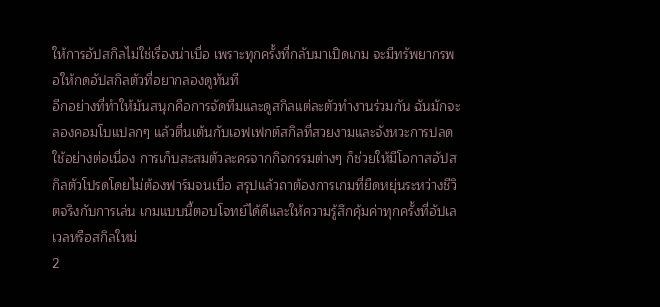ให้การอัปสกิลไม่ใช่เรื่องน่าเบื่อ เพราะทุกครั้งที่กลับมาเปิดเกม จะมีทรัพยากรพอให้กดอัปสกิลตัวที่อยากลองดูทันที
อีกอย่างที่ทำให้มันสนุกคือการจัดทีมและดูสกิลแต่ละตัวทำงานร่วมกัน ฉันมักจะลองคอมโบแปลกๆ แล้วตื่นเต้นกับเอฟเฟกต์สกิลที่สวยงามและจังหวะการปลดใช้อย่างต่อเนื่อง การเก็บสะสมตัวละครจากกิจกรรมต่างๆ ก็ช่วยให้มีโอกาสอัปสกิลตัวโปรดโดยไม่ต้องฟาร์มจนเบื่อ สรุปแล้วถาต้องการเกมที่ยืดหยุ่นระหว่างชีวิตจริงกับการเล่น เกมแบบนี้ตอบโจทย์ได้ดีและให้ความรู้สึกคุ้มค่าทุกครั้งที่อัปเลเวลหรือสกิลใหม่
2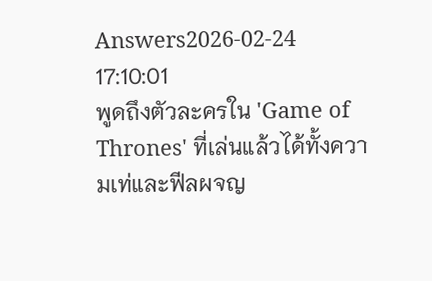Answers2026-02-24 17:10:01
พูดถึงตัวละครใน 'Game of Thrones' ที่เล่นแล้วได้ทั้งความเท่และฟีลผจญ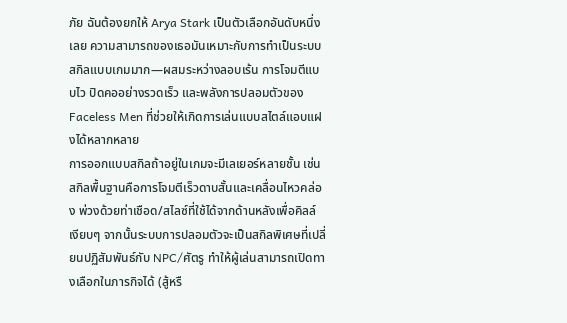ภัย ฉันต้องยกให้ Arya Stark เป็นตัวเลือกอันดับหนึ่งเลย ความสามารถของเธอมันเหมาะกับการทำเป็นระบบสกิลแบบเกมมาก—ผสมระหว่างลอบเร้น การโจมตีแบบไว ปิดคออย่างรวดเร็ว และพลังการปลอมตัวของ Faceless Men ที่ช่วยให้เกิดการเล่นแบบสไตล์แอบแฝงได้หลากหลาย
การออกแบบสกิลถ้าอยู่ในเกมจะมีเลเยอร์หลายชั้น เช่น สกิลพื้นฐานคือการโจมตีเร็วดาบสั้นและเคลื่อนไหวคล่อง พ่วงด้วยท่าเชือด/สไลซ์ที่ใช้ได้จากด้านหลังเพื่อคิลล์เงียบๆ จากนั้นระบบการปลอมตัวจะเป็นสกิลพิเศษที่เปลี่ยนปฏิสัมพันธ์กับ NPC/ศัตรู ทำให้ผู้เล่นสามารถเปิดทางเลือกในภารกิจได้ (สู้หรื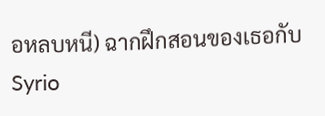อหลบหนี) ฉากฝึกสอนของเธอกับ Syrio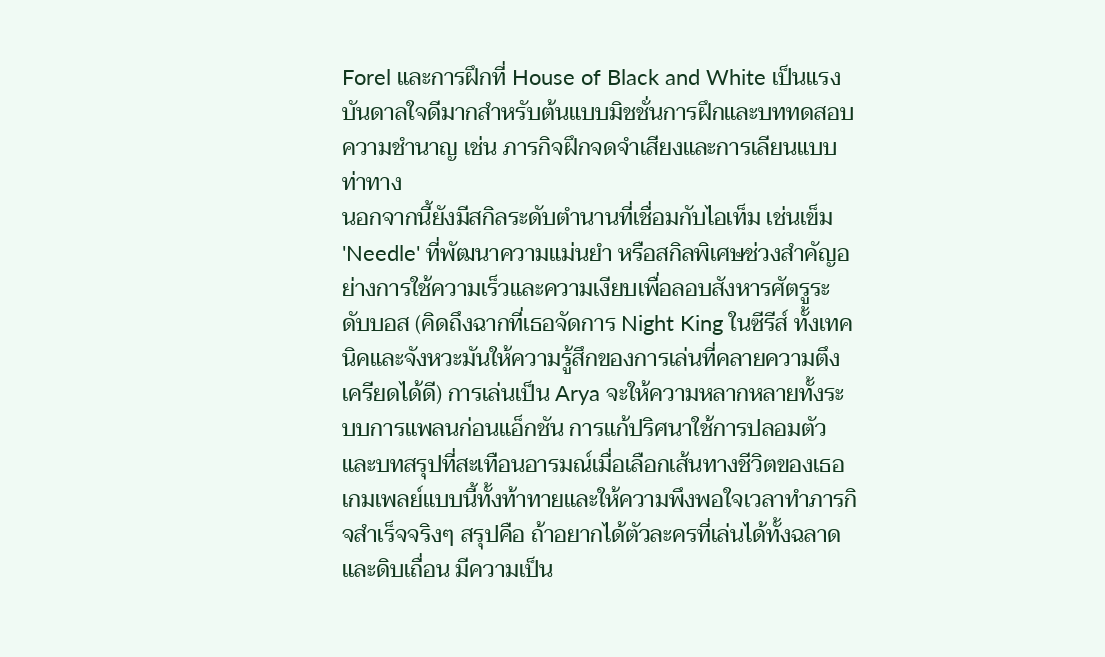Forel และการฝึกที่ House of Black and White เป็นแรงบันดาลใจดีมากสำหรับต้นแบบมิชชั่นการฝึกและบททดสอบความชำนาญ เช่น ภารกิจฝึกจดจำเสียงและการเลียนแบบท่าทาง
นอกจากนี้ยังมีสกิลระดับตำนานที่เชื่อมกับไอเท็ม เช่นเข็ม 'Needle' ที่พัฒนาความแม่นยำ หรือสกิลพิเศษช่วงสำคัญอย่างการใช้ความเร็วและความเงียบเพื่อลอบสังหารศัตรูระดับบอส (คิดถึงฉากที่เธอจัดการ Night King ในซีรีส์ ทั้งเทคนิคและจังหวะมันให้ความรู้สึกของการเล่นที่คลายความตึงเครียดได้ดี) การเล่นเป็น Arya จะให้ความหลากหลายทั้งระบบการแพลนก่อนแอ็กชัน การแก้ปริศนาใช้การปลอมตัว และบทสรุปที่สะเทือนอารมณ์เมื่อเลือกเส้นทางชีวิตของเธอ เกมเพลย์แบบนี้ทั้งท้าทายและให้ความพึงพอใจเวลาทำภารกิจสำเร็จจริงๆ สรุปคือ ถ้าอยากได้ตัวละครที่เล่นได้ทั้งฉลาดและดิบเถื่อน มีความเป็น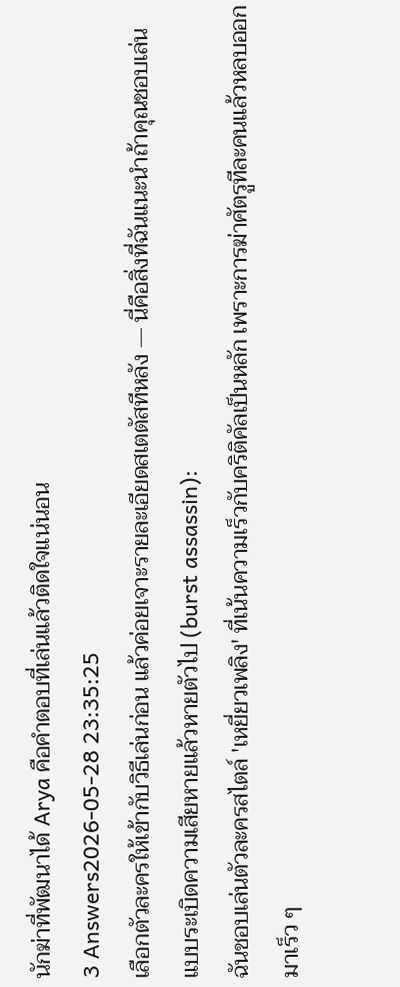นักฆ่าที่พัฒนาได้ Arya คือคำตอบที่เล่นแล้วติดใจแน่นอน
3 Answers2026-05-28 23:35:25
เลือกตัวละครให้เข้ากับวิธีเล่นก่อน แล้วค่อยเจาะรายละเอียดสเตตัสทีหลัง — นี่คือสิ่งที่ฉันแนะนำถ้าคุณชอบเล่นแบบระเบิดความเสียหายแล้วหายตัวไป (burst assassin):
ฉันชอบเล่นตัวละครสไตล์ 'เหยี่ยวเพลิง' ที่เน้นความเร็วกับคริติคัลเป็นหลัก เพราะการฆ่าศัตรูทีละคนแล้วหลบออกมาเร็ว ๆ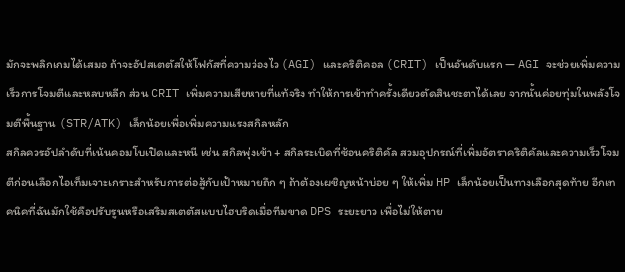มักจะพลิกเกมได้เสมอ ถ้าจะอัปสเตตัสให้โฟกัสที่ความว่องไว (AGI) และคริติคอล (CRIT) เป็นอันดับแรก — AGI จะช่วยเพิ่มความเร็วการโจมตีและหลบหลีก ส่วน CRIT เพิ่มความเสียหายที่แท้จริง ทำให้การเข้าทำครั้งเดียวตัดสินชะตาได้เลย จากนั้นค่อยทุ่มในพลังโจมตีพื้นฐาน (STR/ATK) เล็กน้อยเพื่อเพิ่มความแรงสกิลหลัก
สกิลควรอัปลำดับที่เน้นคอมโบเปิดและหนี เช่น สกิลพุ่งเข้า + สกิลระเบิดที่ซ้อนคริติคัล สวมอุปกรณ์ที่เพิ่มอัตราคริติคัลและความเร็วโจมตีก่อนเลือกไอเท็มเจาะเกราะสำหรับการต่อสู้กับเป้าหมายถึก ๆ ถ้าต้องเผชิญหน้าบ่อย ๆ ให้เพิ่ม HP เล็กน้อยเป็นทางเลือกสุดท้าย อีกเทคนิคที่ฉันมักใช้คือปรับรูนหรือเสริมสเตตัสแบบไฮบริดเมื่อทีมขาด DPS ระยะยาว เพื่อไม่ให้ตาย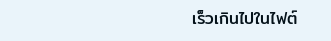เร็วเกินไปในไฟต์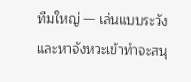ทีมใหญ่ — เล่นแบบระวังและหาจังหวะเข้าทำจะสนุ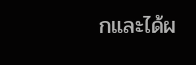กและได้ผ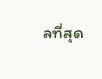ลที่สุด